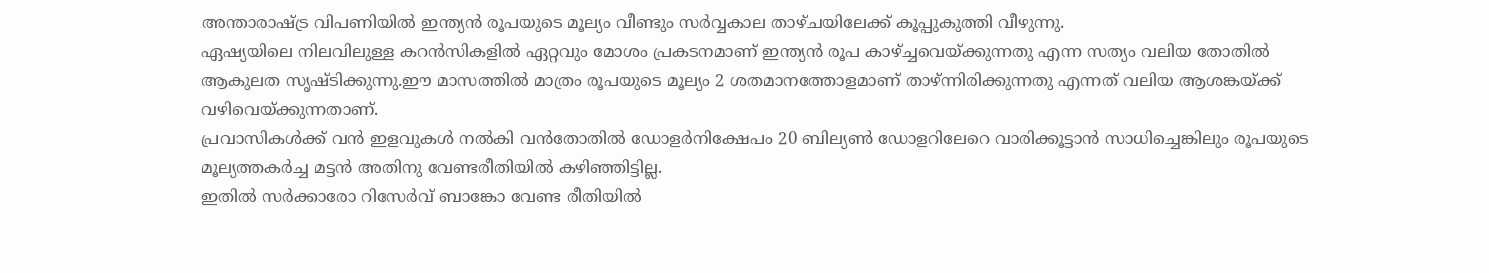അന്താരാഷ്ട്ര വിപണിയിൽ ഇന്ത്യൻ രൂപയുടെ മൂല്യം വീണ്ടും സർവ്വകാല താഴ്ചയിലേക്ക് കൂപ്പുകുത്തി വീഴുന്നു.
ഏഷ്യയിലെ നിലവിലുള്ള കറൻസികളിൽ ഏറ്റവും മോശം പ്രകടനമാണ് ഇന്ത്യൻ രൂപ കാഴ്ച്ചവെയ്ക്കുന്നതു എന്ന സത്യം വലിയ തോതിൽ ആകുലത സൃഷ്ടിക്കുന്നു.ഈ മാസത്തിൽ മാത്രം രൂപയുടെ മൂല്യം 2 ശതമാനത്തോളമാണ് താഴ്ന്നിരിക്കുന്നതു എന്നത് വലിയ ആശങ്കയ്ക്ക് വഴിവെയ്ക്കുന്നതാണ്.
പ്രവാസികൾക്ക് വൻ ഇളവുകൾ നൽകി വൻതോതിൽ ഡോളർനിക്ഷേപം 20 ബില്യൺ ഡോളറിലേറെ വാരിക്കൂട്ടാൻ സാധിച്ചെങ്കിലും രൂപയുടെ മൂല്യത്തകർച്ച മട്ടൻ അതിനു വേണ്ടരീതിയിൽ കഴിഞ്ഞിട്ടില്ല.
ഇതിൽ സർക്കാരോ റിസേർവ് ബാങ്കോ വേണ്ട രീതിയിൽ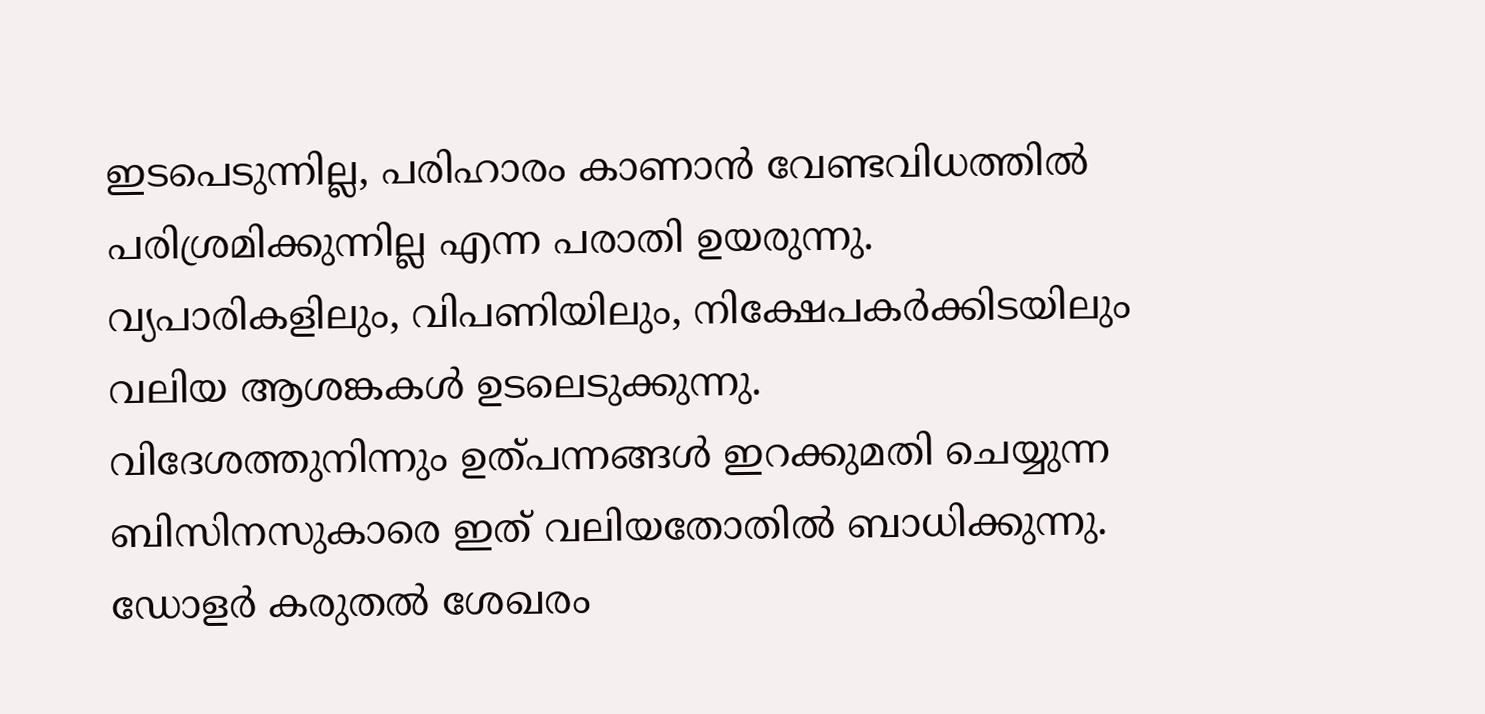ഇടപെടുന്നില്ല, പരിഹാരം കാണാൻ വേണ്ടവിധത്തിൽ പരിശ്രമിക്കുന്നില്ല എന്ന പരാതി ഉയരുന്നു.
വ്യപാരികളിലും, വിപണിയിലും, നിക്ഷേപകർക്കിടയിലും വലിയ ആശങ്കകൾ ഉടലെടുക്കുന്നു.
വിദേശത്തുനിന്നും ഉത്പന്നങ്ങൾ ഇറക്കുമതി ചെയ്യുന്ന ബിസിനസുകാരെ ഇത് വലിയതോതിൽ ബാധിക്കുന്നു.
ഡോളർ കരുതൽ ശേഖരം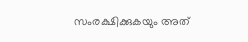സംരക്ഷിക്കുകയും അത്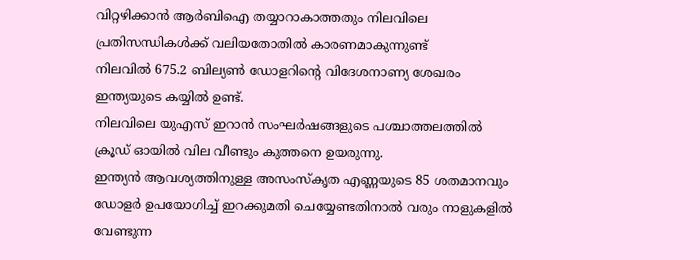വിറ്റഴിക്കാൻ ആർബിഐ തയ്യാറാകാത്തതും നിലവിലെ പ്രതിസന്ധികൾക്ക് വലിയതോതിൽ കാരണമാകുന്നുണ്ട്
നിലവിൽ 675.2 ബില്യൺ ഡോളറിന്റെ വിദേശനാണ്യ ശേഖരം ഇന്ത്യയുടെ കയ്യിൽ ഉണ്ട്.
നിലവിലെ യുഎസ് ഇറാൻ സംഘർഷങ്ങളുടെ പശ്ചാത്തലത്തിൽ ക്രൂഡ് ഓയിൽ വില വീണ്ടും കുത്തനെ ഉയരുന്നു.
ഇന്ത്യൻ ആവശ്യത്തിനുള്ള അസംസ്കൃത എണ്ണയുടെ 85 ശതമാനവും ഡോളർ ഉപയോഗിച്ച് ഇറക്കുമതി ചെയ്യേണ്ടതിനാൽ വരും നാളുകളിൽ വേണ്ടുന്ന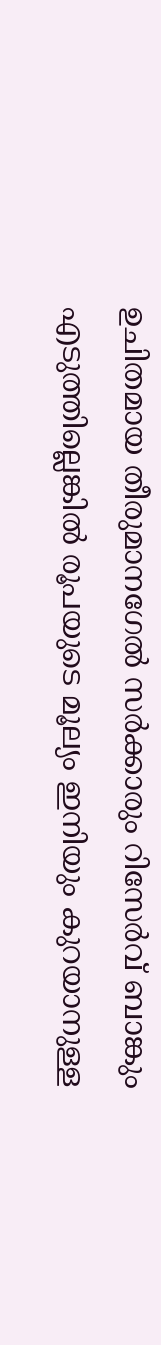ഉചിതമായ തീരുമാനഗേൽ സർക്കാരും റിസേർവ് ബാങ്കും എടുത്തില്ലെങ്കിൽ രൂപയുടെ മൂല്യം ഇനിയും കുറയാനുള്ള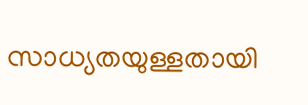സാധ്യതയുള്ളതായി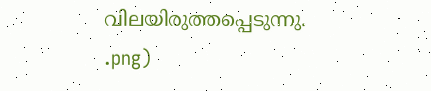വിലയിരുത്തപ്പെടുന്നു.
.png)